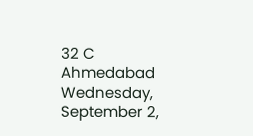32 C
Ahmedabad
Wednesday, September 2,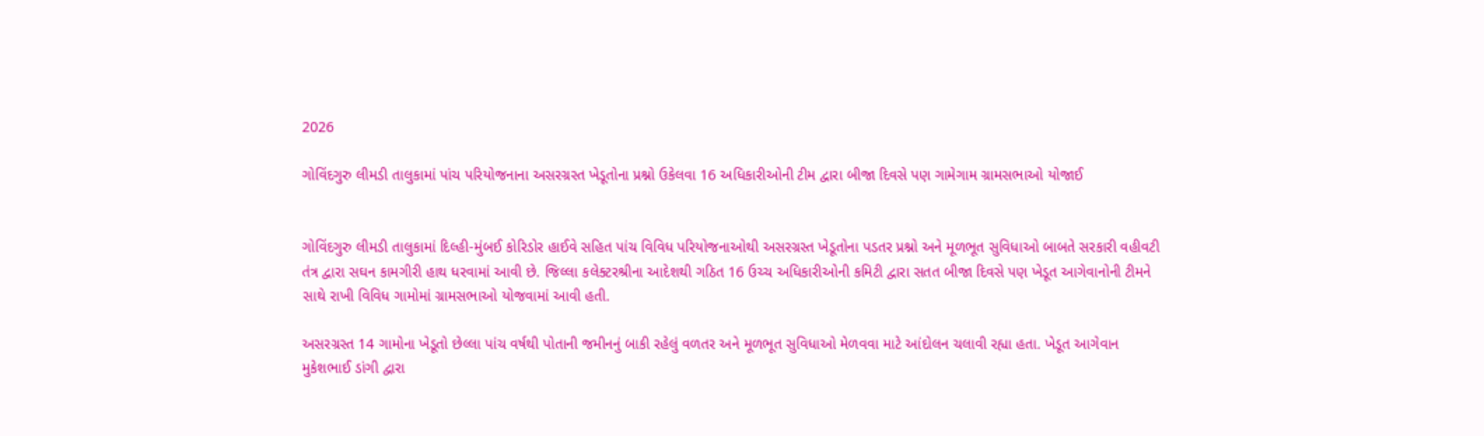2026

ગોવિંદગુરુ લીમડી તાલુકામાં પાંચ પરિયોજનાના અસરગ્રસ્ત ખેડૂતોના પ્રશ્નો ઉકેલવા 16 અધિકારીઓની ટીમ દ્વારા બીજા દિવસે પણ ગામેગામ ગ્રામસભાઓ યોજાઈ


ગોવિંદગુરુ લીમડી તાલુકામાં દિલ્હી-મુંબઈ કોરિડોર હાઈવે સહિત પાંચ વિવિધ પરિયોજનાઓથી અસરગ્રસ્ત ખેડૂતોના પડતર પ્રશ્નો અને મૂળભૂત સુવિધાઓ બાબતે સરકારી વહીવટી તંત્ર દ્વારા સઘન કામગીરી હાથ ધરવામાં આવી છે. જિલ્લા કલેક્ટરશ્રીના આદેશથી ગઠિત 16 ઉચ્ચ અધિકારીઓની કમિટી દ્વારા સતત બીજા દિવસે પણ ખેડૂત આગેવાનોની ટીમને સાથે રાખી વિવિધ ગામોમાં ગ્રામસભાઓ યોજવામાં આવી હતી.

અસરગ્રસ્ત 14 ગામોના ખેડૂતો છેલ્લા પાંચ વર્ષથી પોતાની જમીનનું બાકી રહેલું વળતર અને મૂળભૂત સુવિધાઓ મેળવવા માટે આંદોલન ચલાવી રહ્યા હતા. ખેડૂત આગેવાન મુકેશભાઈ ડાંગી દ્વારા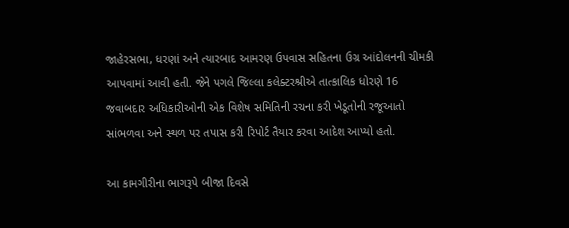જાહેરસભા, ધરણાં અને ત્યારબાદ આમરણ ઉપવાસ સહિતના ઉગ્ર આંદોલનની ચીમકી આપવામાં આવી હતી. જેને પગલે જિલ્લા કલેક્ટરશ્રીએ તાત્કાલિક ધોરણે 16 જવાબદાર અધિકારીઓની એક વિશેષ સમિતિની રચના કરી ખેડૂતોની રજૂઆતો સાંભળવા અને સ્થળ પર તપાસ કરી રિપોર્ટ તૈયાર કરવા આદેશ આપ્યો હતો.

આ કામગીરીના ભાગરૂપે બીજા દિવસે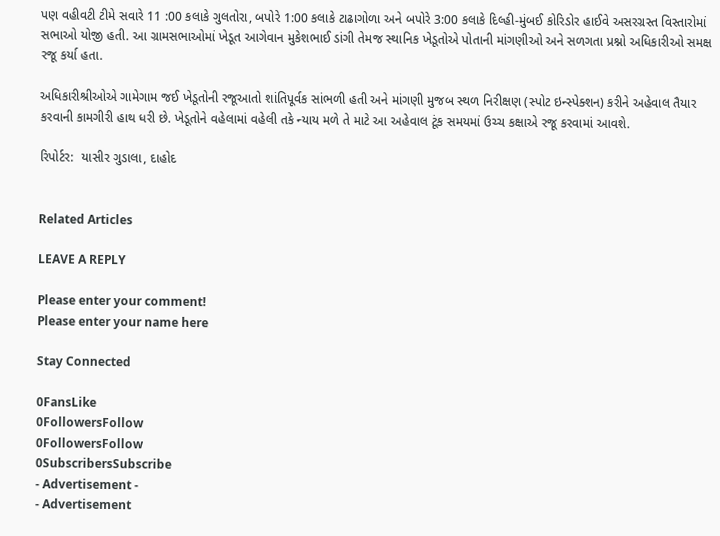પણ વહીવટી ટીમે સવારે 11 :00 કલાકે ગુલતોરા, બપોરે 1:00 કલાકે ટાઢાગોળા અને બપોરે 3:00 કલાકે દિલ્હી-મુંબઈ કોરિડોર હાઈવે અસરગ્રસ્ત વિસ્તારોમાં સભાઓ યોજી હતી. આ ગ્રામસભાઓમાં ખેડૂત આગેવાન મુકેશભાઈ ડાંગી તેમજ સ્થાનિક ખેડૂતોએ પોતાની માંગણીઓ અને સળગતા પ્રશ્નો અધિકારીઓ સમક્ષ રજૂ કર્યા હતા.

અધિકારીશ્રીઓએ ગામેગામ જઈ ખેડૂતોની રજૂઆતો શાંતિપૂર્વક સાંભળી હતી અને માંગણી મુજબ સ્થળ નિરીક્ષણ (સ્પોટ ઇન્સ્પેક્શન) કરીને અહેવાલ તૈયાર કરવાની કામગીરી હાથ ધરી છે. ખેડૂતોને વહેલામાં વહેલી તકે ન્યાય મળે તે માટે આ અહેવાલ ટૂંક સમયમાં ઉચ્ચ કક્ષાએ રજૂ કરવામાં આવશે.

રિપોર્ટર:  યાસીર ગુડાલા, દાહોદ


Related Articles

LEAVE A REPLY

Please enter your comment!
Please enter your name here

Stay Connected

0FansLike
0FollowersFollow
0FollowersFollow
0SubscribersSubscribe
- Advertisement -
- Advertisement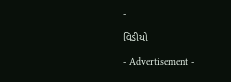-

વિડીયો

- Advertisement -